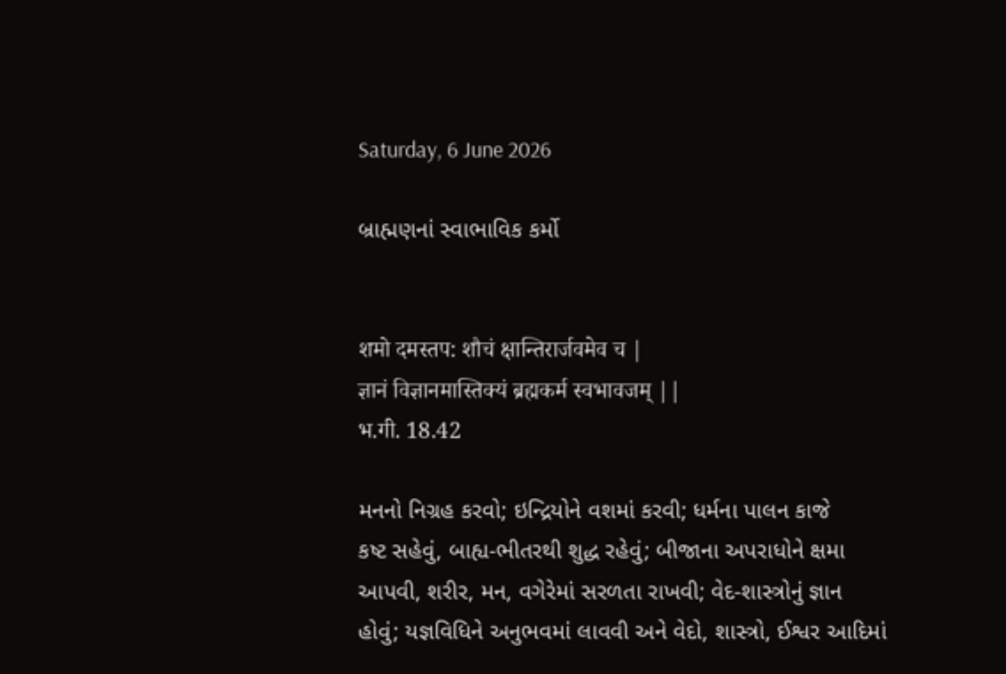Saturday, 6 June 2026

બ્રાહ્મણનાં સ્વાભાવિક કર્મો


शमो दमस्तप: शौचं क्षान्तिरार्जवमेव च |
ज्ञानं विज्ञानमास्तिक्यं ब्रह्मकर्म स्वभावजम् ||
भ.गी. 18.42

મનનો નિગ્રહ કરવો; ઇન્દ્રિયોને વશમાં કરવી; ધર્મના પાલન કાજે
કષ્ટ સહેવું, બાહ્ય-ભીતરથી શુદ્ધ રહેવું; બીજાના અપરાધોને ક્ષમા
આપવી, શરીર, મન, વગેરેમાં સરળતા રાખવી; વેદ-શાસ્ત્રોનું જ્ઞાન
હોવું; યજ્ઞવિધિને અનુભવમાં લાવવી અને વેદો, શાસ્ત્રો, ઈશ્વર આદિમાં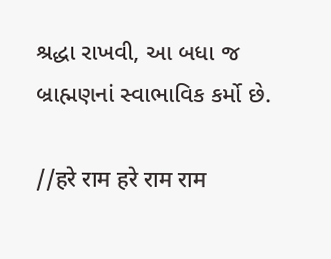શ્રદ્ધા રાખવી, આ બધા જ બ્રાહ્મણનાં સ્વાભાવિક કર્મો છે.

//हरे राम हरे राम राम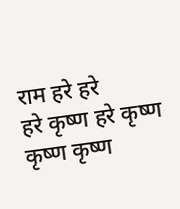राम हरे हरे
हरे कृष्ण हरे कृष्ण कृष्ण कृष्ण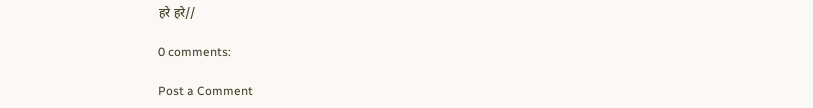हरे हरे//

0 comments:

Post a Comment